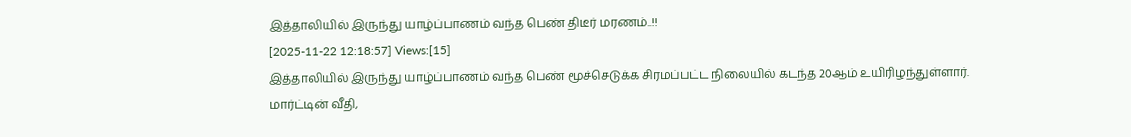இத்தாலியில் இருந்து யாழ்ப்பாணம் வந்த பெண் திடீர் மரணம்..!!
[2025-11-22 12:18:57] Views:[15]
இத்தாலியில் இருந்து யாழ்ப்பாணம் வந்த பெண் மூச்செடுக்க சிரமப்பட்ட நிலையில் கடந்த 20ஆம் உயிரிழந்துள்ளார்.
மார்ட்டின் வீதி,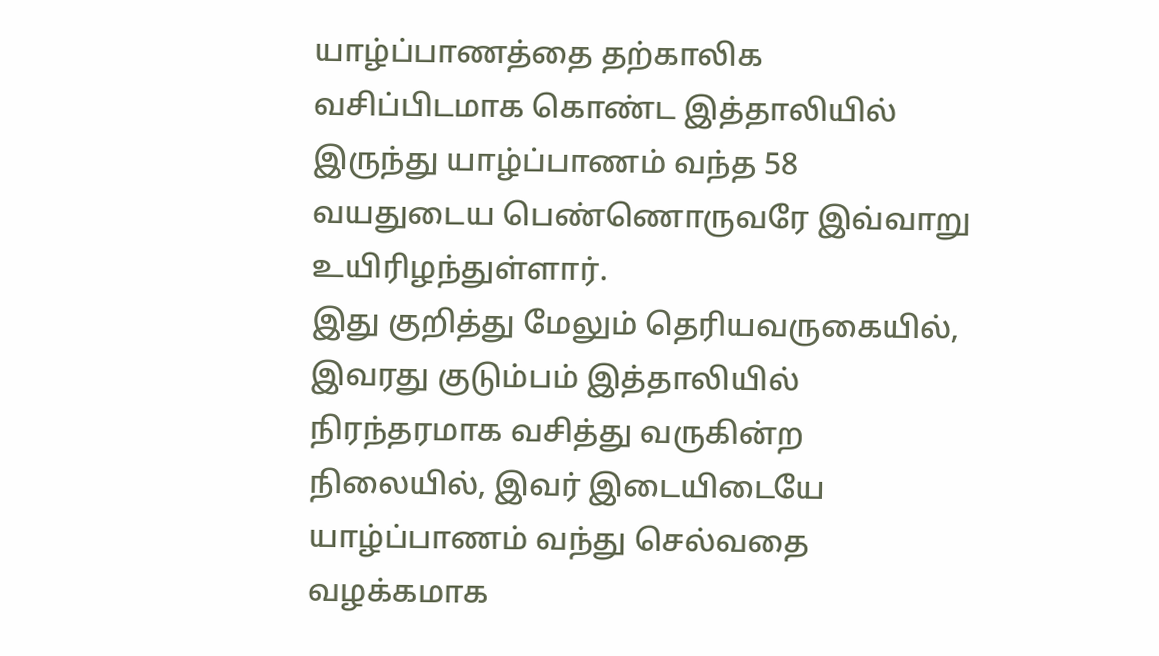யாழ்ப்பாணத்தை தற்காலிக வசிப்பிடமாக கொண்ட இத்தாலியில் இருந்து யாழ்ப்பாணம் வந்த 58 வயதுடைய பெண்ணொருவரே இவ்வாறு உயிரிழந்துள்ளார்.
இது குறித்து மேலும் தெரியவருகையில், இவரது குடும்பம் இத்தாலியில் நிரந்தரமாக வசித்து வருகின்ற நிலையில், இவர் இடையிடையே யாழ்ப்பாணம் வந்து செல்வதை வழக்கமாக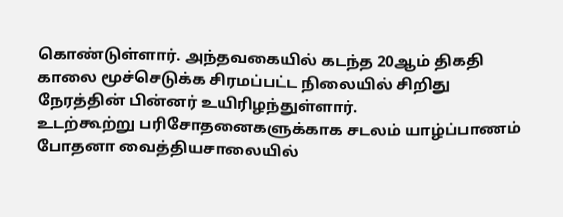கொண்டுள்ளார். அந்தவகையில் கடந்த 20ஆம் திகதி காலை மூச்செடுக்க சிரமப்பட்ட நிலையில் சிறிது நேரத்தின் பின்னர் உயிரிழந்துள்ளார்.
உடற்கூற்று பரிசோதனைகளுக்காக சடலம் யாழ்ப்பாணம் போதனா வைத்தியசாலையில்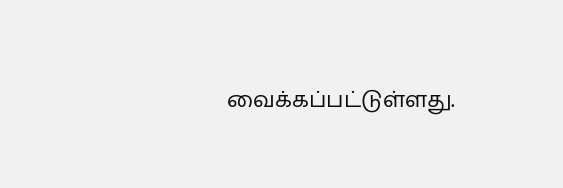வைக்கப்பட்டுள்ளது.